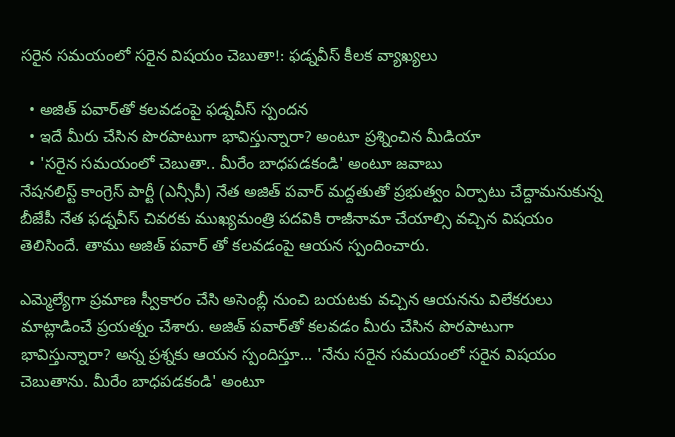సరైన సమయంలో సరైన విషయం చెబుతా!: ఫడ్నవీస్ కీలక వ్యాఖ్యలు

  • అజిత్ పవార్‌తో కలవడంపై ఫడ్నవీస్ స్పందన
  • ఇదే మీరు చేసిన పొరపాటుగా భావిస్తున్నారా? అంటూ ప్రశ్నించిన మీడియా
  • 'సరైన సమయంలో చెబుతా.. మీరేం బాధపడకండి' అంటూ జవాబు
నేషనలిస్ట్ కాంగ్రెస్ పార్టీ (ఎన్సీపీ) నేత అజిత్ పవార్ మద్దతుతో ప్రభుత్వం ఏర్పాటు చేద్దామనుకున్న బీజేపీ నేత ఫడ్నవీస్ చివరకు ముఖ్యమంత్రి పదవికి రాజీనామా చేయాల్సి వచ్చిన విషయం తెలిసిందే. తాము అజిత్ పవార్ తో కలవడంపై ఆయన స్పందించారు.

ఎమ్మెల్యేగా ప్రమాణ స్వీకారం చేసి అసెంబ్లీ నుంచి బయటకు వచ్చిన ఆయనను విలేకరులు మాట్లాడించే ప్రయత్నం చేశారు. అజిత్ పవార్‌తో కలవడం మీరు చేసిన పొరపాటుగా భావిస్తున్నారా? అన్న ప్రశ్నకు ఆయన స్పందిస్తూ... 'నేను సరైన సమయంలో సరైన విషయం చెబుతాను. మీరేం బాధపడకండి' అంటూ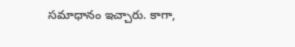సమాధానం ఇచ్చారు. కాగా,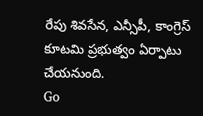రేపు శివసేన, ఎన్సీపీ, కాంగ్రెస్ కూటమి ప్రభుత్వం ఏర్పాటు చేయనుంది.
Go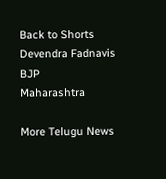Back to Shorts
Devendra Fadnavis
BJP
Maharashtra

More Telugu News